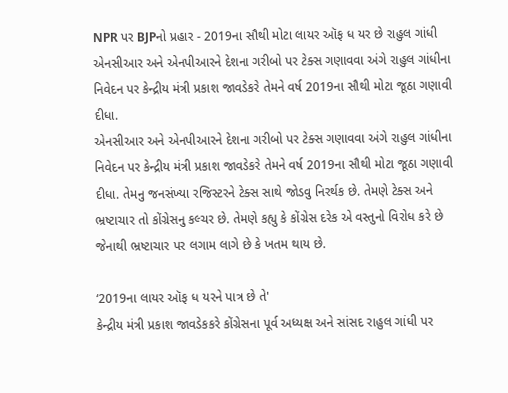NPR પર BJPનો પ્રહાર - 2019ના સૌથી મોટા લાયર ઑફ ધ યર છે રાહુલ ગાંધી
એનસીઆર અને એનપીઆરને દેશના ગરીબો પર ટેક્સ ગણાવવા અંગે રાહુલ ગાંધીના નિવેદન પર કેન્દ્રીય મંત્રી પ્રકાશ જાવડેકરે તેમને વર્ષ 2019ના સૌથી મોટા જૂઠા ગણાવી દીધા.
એનસીઆર અને એનપીઆરને દેશના ગરીબો પર ટેક્સ ગણાવવા અંગે રાહુલ ગાંધીના નિવેદન પર કેન્દ્રીય મંત્રી પ્રકાશ જાવડેકરે તેમને વર્ષ 2019ના સૌથી મોટા જૂઠા ગણાવી દીધા. તેમનુ જનસંખ્યા રજિસ્ટરને ટેક્સ સાથે જોડવુ નિરર્થક છે. તેમણે ટેક્સ અને ભ્રષ્ટાચાર તો કોંગ્રેસનુ કલ્ચર છે. તેમણે કહ્યુ કે કોંગ્રેસ દરેક એ વસ્તુનો વિરોધ કરે છે જેનાથી ભ્રષ્ટાચાર પર લગામ લાગે છે કે ખતમ થાય છે.

‘2019ના લાયર ઑફ ધ યરને પાત્ર છે તે'
કેન્દ્રીય મંત્રી પ્રકાશ જાવડેકકરે કોંગ્રેસના પૂર્વ અધ્યક્ષ અને સાંસદ રાહુલ ગાંધી પર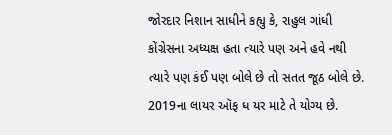જોરદાર નિશાન સાધીને કહ્યુ કે, રાહુલ ગાંધી કોંગ્રેસના અધ્યક્ષ હતા ત્યારે પણ અને હવે નથી ત્યારે પણ કંઈ પણ બોલે છે તો સતત જૂઠ બોલે છે. 2019ના લાયર ઑફ ધ યર માટે તે યોગ્ય છે.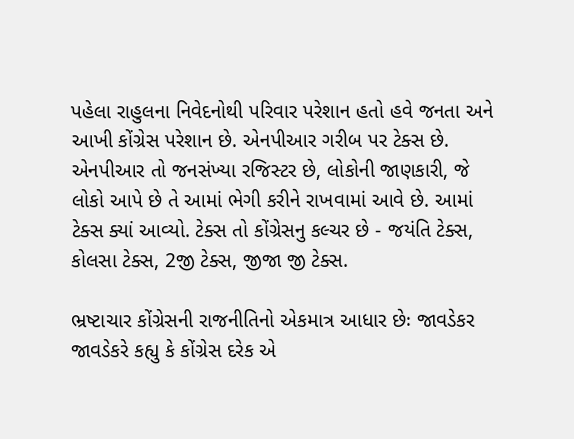પહેલા રાહુલના નિવેદનોથી પરિવાર પરેશાન હતો હવે જનતા અને આખી કોંગ્રેસ પરેશાન છે. એનપીઆર ગરીબ પર ટેક્સ છે. એનપીઆર તો જનસંખ્યા રજિસ્ટર છે, લોકોની જાણકારી, જે લોકો આપે છે તે આમાં ભેગી કરીને રાખવામાં આવે છે. આમાં ટેક્સ ક્યાં આવ્યો. ટેક્સ તો કોંગ્રેસનુ કલ્ચર છે - જયંતિ ટેક્સ, કોલસા ટેક્સ, 2જી ટેક્સ, જીજા જી ટેક્સ.

ભ્રષ્ટાચાર કોંગ્રેસની રાજનીતિનો એકમાત્ર આધાર છેઃ જાવડેકર
જાવડેકરે કહ્યુ કે કોંગ્રેસ દરેક એ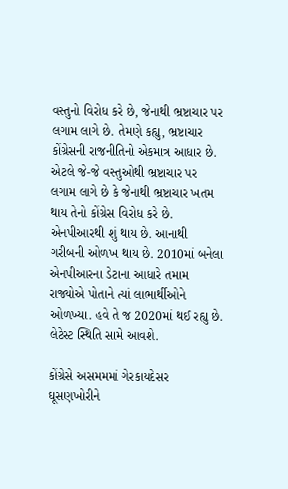વસ્તુનો વિરોધ કરે છે, જેનાથી ભ્રષ્ટાચાર પર લગામ લાગે છે. તેમણે કહ્યુ, ભ્રષ્ટાચાર કોંગ્રેસની રાજનીતિનો એકમાત્ર આધાર છે. એટલે જે-જે વસ્તુઓથી ભ્રષ્ટાચાર પર લગામ લાગે છે કે જેનાથી ભ્રષ્ટાચાર ખતમ થાય તેનો કોંગ્રેસ વિરોધ કરે છે. એનપીઆરથી શું થાય છે. આનાથી ગરીબની ઓળખ થાય છે. 2010માં બનેલા એનપીઆરના ડેટાના આધારે તમામ રાજ્યોએ પોતાને ત્યાં લાભાર્થીઓને ઓળખ્યા. હવે તે જ 2020માં થઈ રહ્યુ છે. લેટેસ્ટ સ્થિતિ સામે આવશે.

કોંગ્રેસે અસમમમાં ગેરકાયદેસર ઘૂસણખોરીને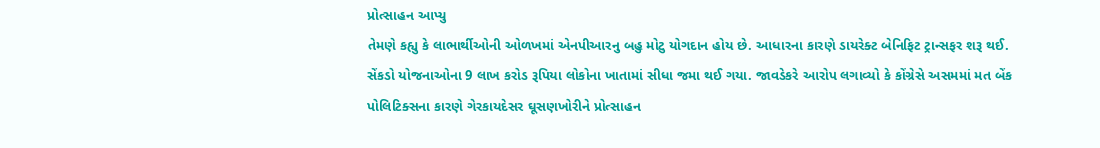પ્રોત્સાહન આપ્યુ
તેમણે કહ્યુ કે લાભાર્થીઓની ઓળખમાં એનપીઆરનુ બહુ મોટુ યોગદાન હોય છે. આધારના કારણે ડાયરેક્ટ બેનિફિટ ટ્રાન્સફર શરૂ થઈ. સેંકડો યોજનાઓના 9 લાખ કરોડ રૂપિયા લોકોના ખાતામાં સીધા જમા થઈ ગયા. જાવડેકરે આરોપ લગાવ્યો કે કોંગ્રેસે અસમમાં મત બેંક પોલિટિક્સના કારણે ગેરકાયદેસર ઘૂસણખોરીને પ્રોત્સાહન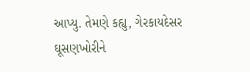આપ્યુ. તેમણે કહ્યુ, ગેરકાયદેસર ઘૂસણખોરીને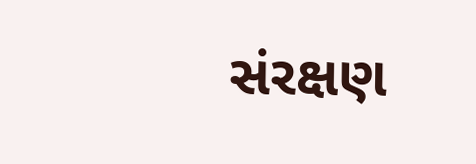સંરક્ષણ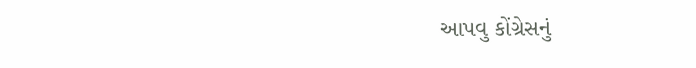આપવુ કોંગ્રેસનું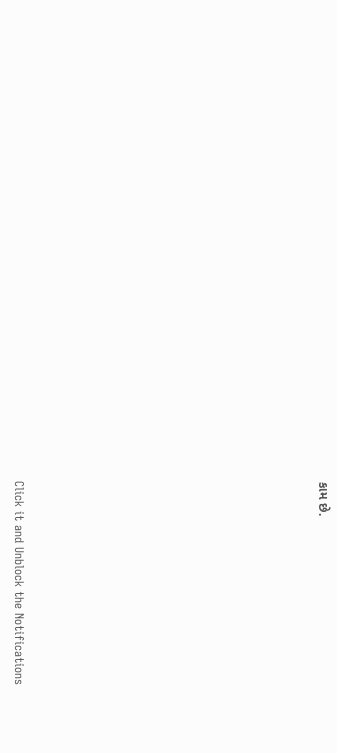કામ છે.












Click it and Unblock the Notifications